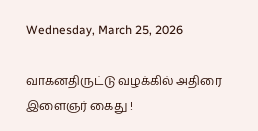Wednesday, March 25, 2026

வாகனதிருட்டு வழக்கில் அதிரை இளைஞர் கைது !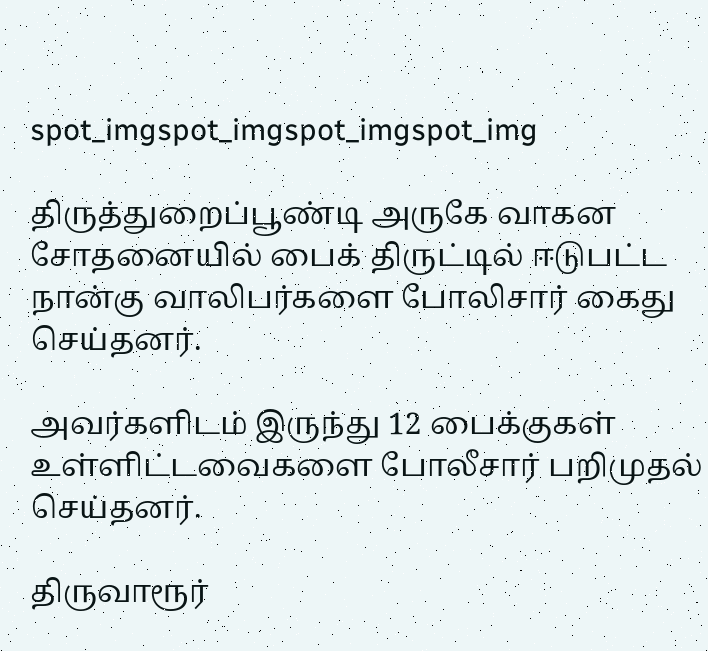spot_imgspot_imgspot_imgspot_img

திருத்துறைப்பூண்டி அருகே வாகன சோதனையில் பைக் திருட்டில் ஈடுபட்ட நான்கு வாலிபர்களை போலிசார் கைது செய்தனர்.

அவர்களிடம் இருந்து 12 பைக்குகள் உள்ளிட்டவைகளை போலீசார் பறிமுதல் செய்தனர்.

திருவாரூர்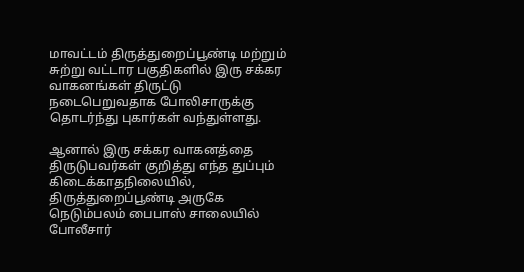மாவட்டம் திருத்துறைப்பூண்டி மற்றும் சுற்று வட்டார பகுதிகளில் இரு சக்கர வாகனங்கள் திருட்டு நடைபெறுவதாக போலிசாருக்கு தொடர்ந்து புகார்கள் வந்துள்ளது.

ஆனால் இரு சக்கர வாகனத்தை திருடுபவர்கள் குறித்து எந்த துப்பும் கிடைக்காதநிலையில், திருத்துறைப்பூண்டி அருகே நெடும்பலம் பைபாஸ் சாலையில் போலீசார்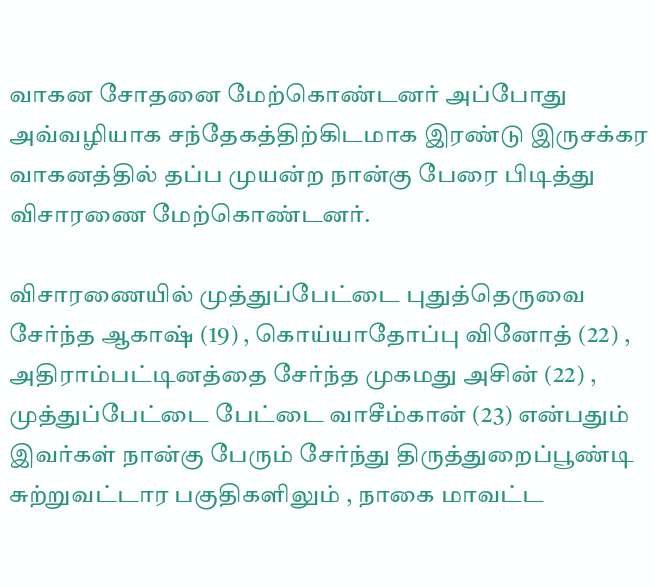வாகன சோதனை மேற்கொண்டனர் அப்போது அவ்வழியாக சந்தேகத்திற்கிடமாக இரண்டு இருசக்கர வாகனத்தில் தப்ப முயன்ற நான்கு பேரை பிடித்து விசாரணை மேற்கொண்டனர்.

விசாரணையில் முத்துப்பேட்டை புதுத்தெருவை சேர்ந்த ஆகாஷ் (19) , கொய்யாதோப்பு வினோத் (22) , அதிராம்பட்டினத்தை சேர்ந்த முகமது அசின் (22) , முத்துப்பேட்டை பேட்டை வாசீம்கான் (23) என்பதும் இவர்கள் நான்கு பேரும் சேர்ந்து திருத்துறைப்பூண்டி சுற்றுவட்டார பகுதிகளிலும் , நாகை மாவட்ட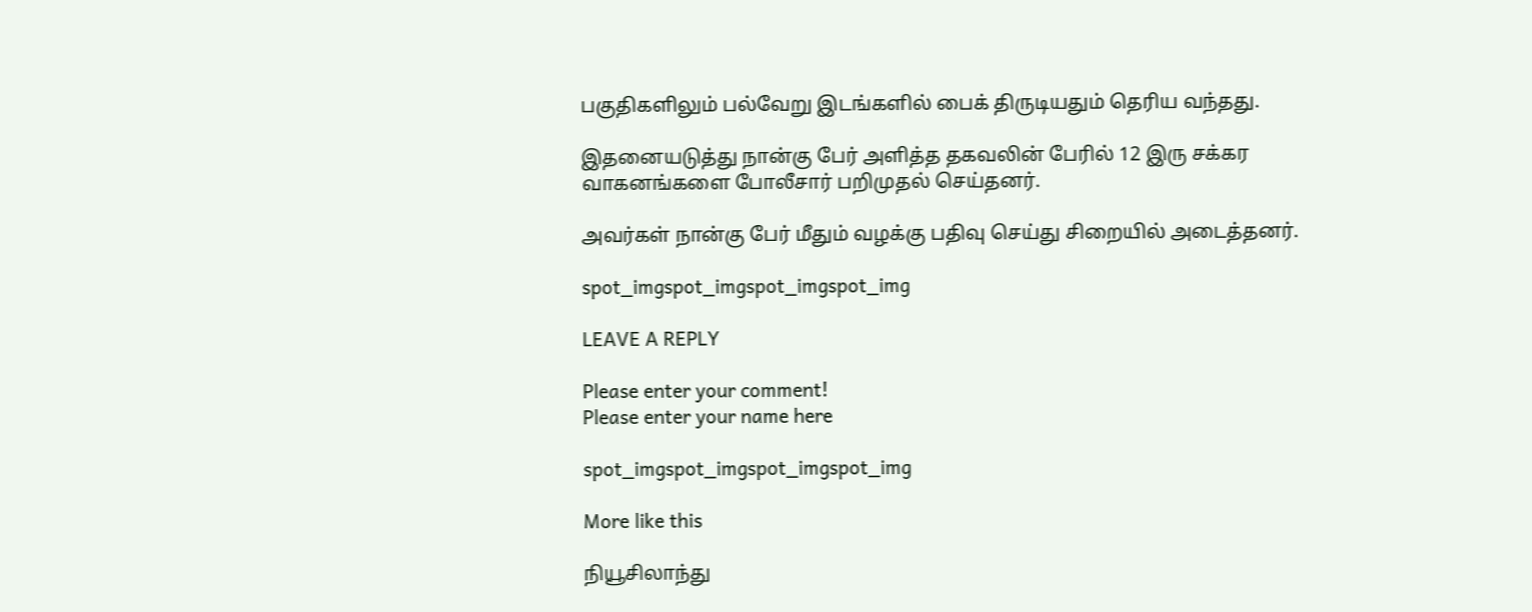பகுதிகளிலும் பல்வேறு இடங்களில் பைக் திருடியதும் தெரிய வந்தது.

இதனையடுத்து நான்கு பேர் அளித்த தகவலின் பேரில் 12 இரு சக்கர வாகனங்களை போலீசார் பறிமுதல் செய்தனர்.

அவர்கள் நான்கு பேர் மீதும் வழக்கு பதிவு செய்து சிறையில் அடைத்தனர்.

spot_imgspot_imgspot_imgspot_img

LEAVE A REPLY

Please enter your comment!
Please enter your name here

spot_imgspot_imgspot_imgspot_img

More like this

நியூசிலாந்து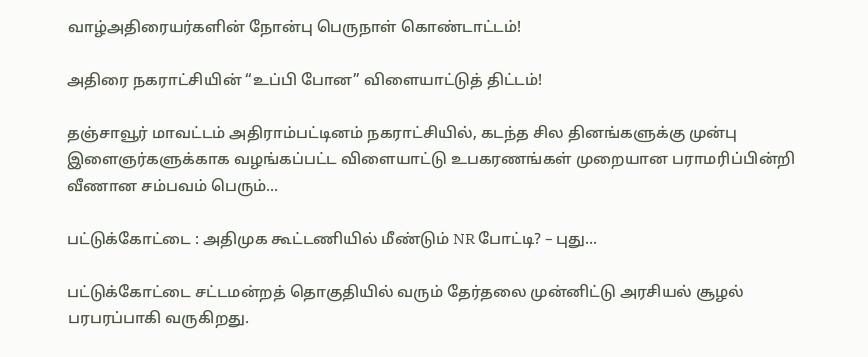வாழ்அதிரையர்களின் நோன்பு பெருநாள் கொண்டாட்டம்!

அதிரை நகராட்சியின் “உப்பி போன” விளையாட்டுத் திட்டம்!

தஞ்சாவூர் மாவட்டம் அதிராம்பட்டினம் நகராட்சியில், கடந்த சில தினங்களுக்கு முன்பு இளைஞர்களுக்காக வழங்கப்பட்ட விளையாட்டு உபகரணங்கள் முறையான பராமரிப்பின்றி வீணான சம்பவம் பெரும்...

பட்டுக்கோட்டை : அதிமுக கூட்டணியில் மீண்டும் NR போட்டி? – புது...

பட்டுக்கோட்டை சட்டமன்றத் தொகுதியில் வரும் தேர்தலை முன்னிட்டு அரசியல் சூழல் பரபரப்பாகி வருகிறது.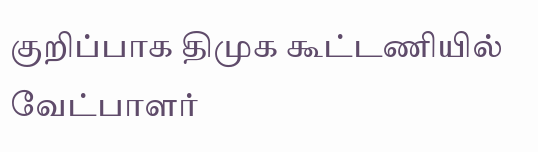குறிப்பாக திமுக கூட்டணியில் வேட்பாளர்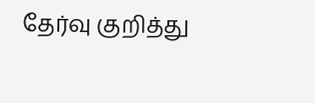தேர்வு குறித்து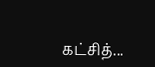கட்சித்...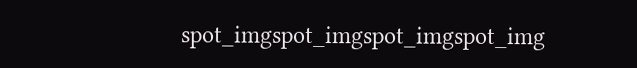spot_imgspot_imgspot_imgspot_img